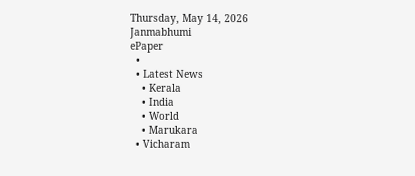Thursday, May 14, 2026
Janmabhumi
ePaper
  •
  • Latest News
    • Kerala
    • India
    • World
    • Marukara
  • Vicharam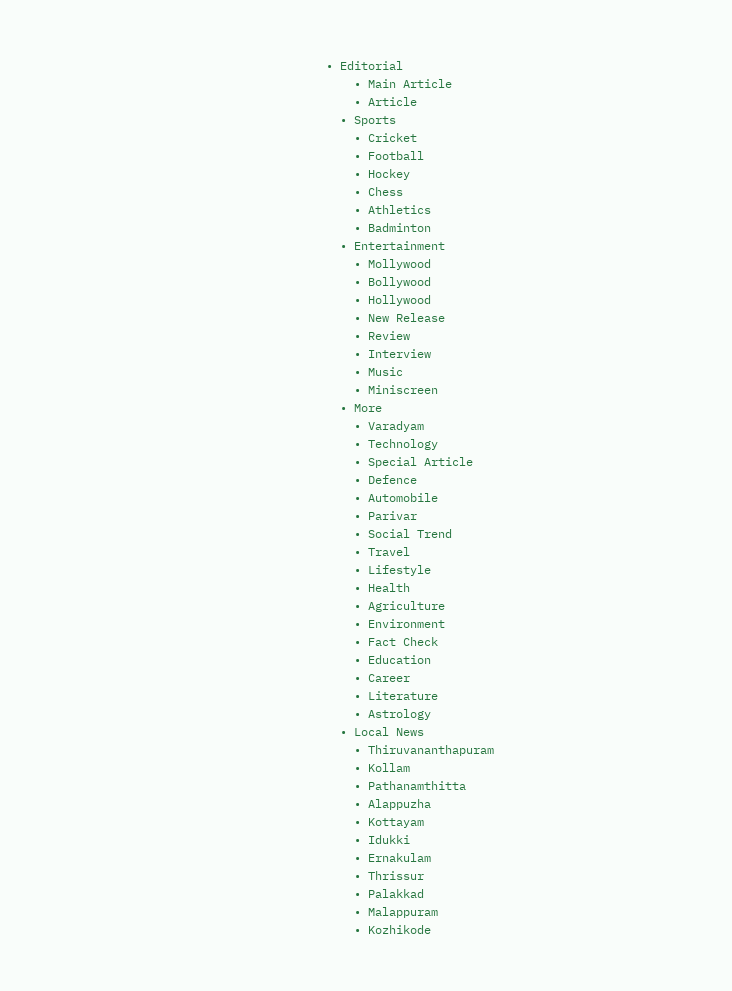• Editorial
    • Main Article
    • Article
  • Sports
    • Cricket
    • Football
    • Hockey
    • Chess
    • Athletics
    • Badminton
  • Entertainment
    • Mollywood
    • Bollywood
    • Hollywood
    • New Release
    • Review
    • Interview
    • Music
    • Miniscreen
  • More
    • Varadyam
    • Technology
    • Special Article
    • Defence
    • Automobile
    • Parivar
    • Social Trend
    • Travel
    • Lifestyle
    • Health
    • Agriculture
    • Environment
    • Fact Check
    • Education
    • Career
    • Literature
    • Astrology
  • Local News
    • Thiruvananthapuram
    • Kollam
    • Pathanamthitta
    • Alappuzha
    • Kottayam
    • Idukki
    • Ernakulam
    • Thrissur
    • Palakkad
    • Malappuram
    • Kozhikode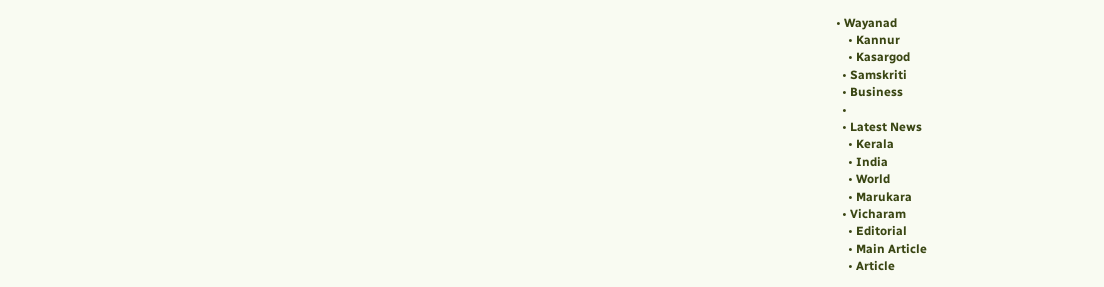• Wayanad
    • Kannur
    • Kasargod
  • Samskriti
  • Business
  •
  • Latest News
    • Kerala
    • India
    • World
    • Marukara
  • Vicharam
    • Editorial
    • Main Article
    • Article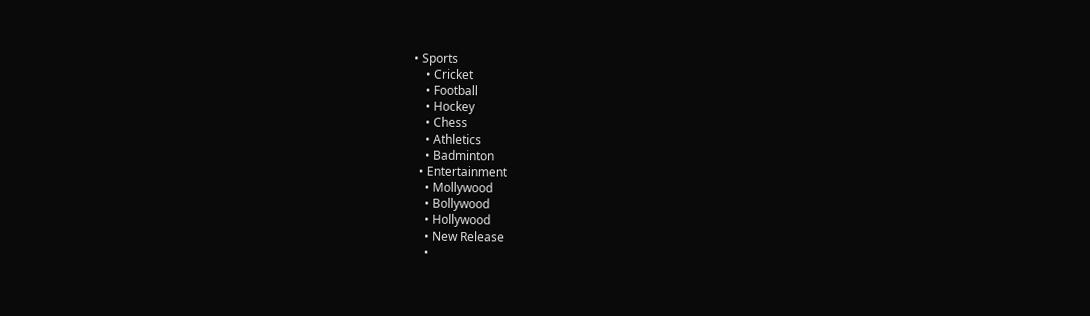• Sports
    • Cricket
    • Football
    • Hockey
    • Chess
    • Athletics
    • Badminton
  • Entertainment
    • Mollywood
    • Bollywood
    • Hollywood
    • New Release
    •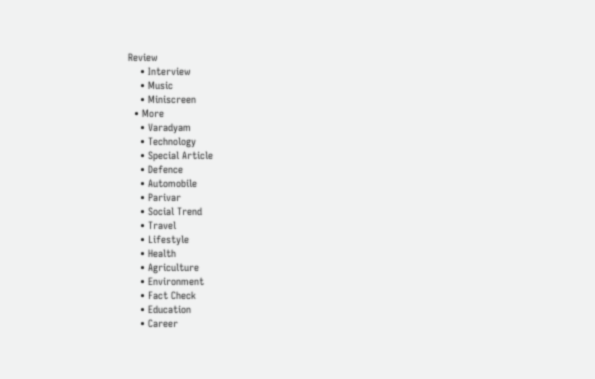Review
    • Interview
    • Music
    • Miniscreen
  • More
    • Varadyam
    • Technology
    • Special Article
    • Defence
    • Automobile
    • Parivar
    • Social Trend
    • Travel
    • Lifestyle
    • Health
    • Agriculture
    • Environment
    • Fact Check
    • Education
    • Career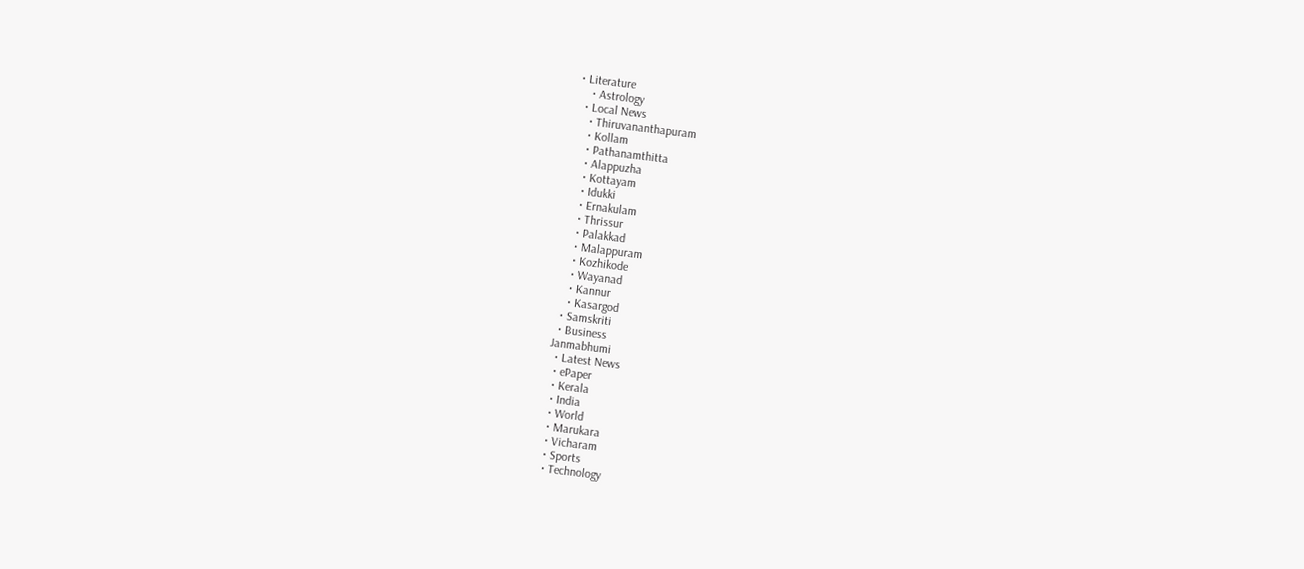• Literature
    • Astrology
  • Local News
    • Thiruvananthapuram
    • Kollam
    • Pathanamthitta
    • Alappuzha
    • Kottayam
    • Idukki
    • Ernakulam
    • Thrissur
    • Palakkad
    • Malappuram
    • Kozhikode
    • Wayanad
    • Kannur
    • Kasargod
  • Samskriti
  • Business
Janmabhumi
  • Latest News
  • ePaper
  • Kerala
  • India
  • World
  • Marukara
  • Vicharam
  • Sports
  • Technology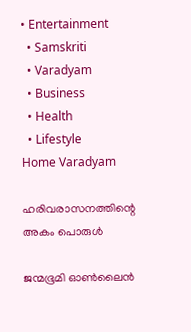• Entertainment
  • Samskriti
  • Varadyam
  • Business
  • Health
  • Lifestyle
Home Varadyam

ഹരിവരാസനത്തിന്റെ അകം പൊരുള്‍

ജന്മഭൂമി ഓണ്‍ലൈന്‍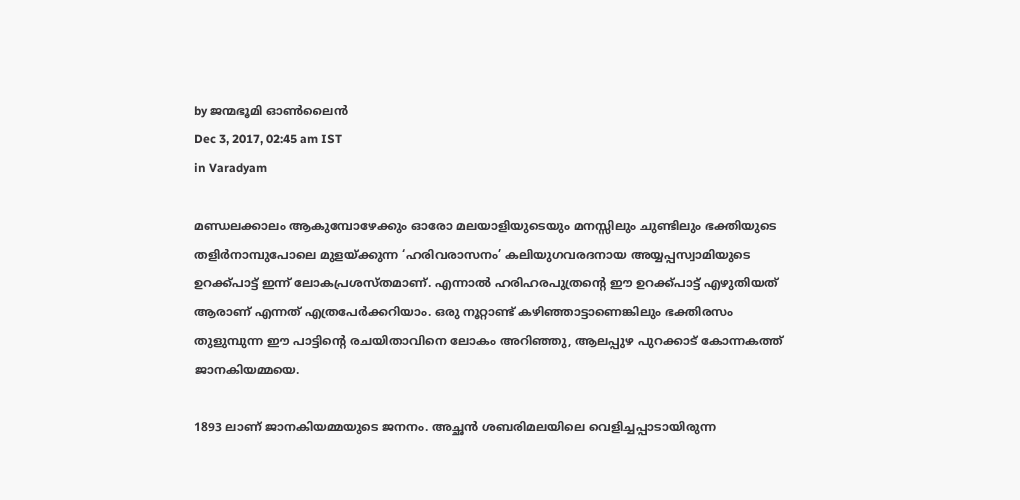by ജന്മഭൂമി ഓണ്‍ലൈന്‍
Dec 3, 2017, 02:45 am IST
in Varadyam

മണ്ഡലക്കാലം ആകുമ്പോഴേക്കും ഓരോ മലയാളിയുടെയും മനസ്സിലും ചുണ്ടിലും ഭക്തിയുടെ തളിര്‍നാമ്പുപോലെ മുളയ്‌ക്കുന്ന ‘ഹരിവരാസനം’ കലിയുഗവരദനായ അയ്യപ്പസ്വാമിയുടെ ഉറക്ക്പാട്ട് ഇന്ന് ലോകപ്രശസ്തമാണ്. എന്നാല്‍ ഹരിഹരപുത്രന്റെ ഈ ഉറക്ക്പാട്ട് എഴുതിയത് ആരാണ് എന്നത് എത്രപേര്‍ക്കറിയാം. ഒരു നൂറ്റാണ്ട് കഴിഞ്ഞാട്ടാണെങ്കിലും ഭക്തിരസം തുളുമ്പുന്ന ഈ പാട്ടിന്റെ രചയിതാവിനെ ലോകം അറിഞ്ഞു, ആലപ്പുഴ പുറക്കാട് കോന്നകത്ത് ജാനകിയമ്മയെ.

1893 ലാണ് ജാനകിയമ്മയുടെ ജനനം. അച്ഛന്‍ ശബരിമലയിലെ വെളിച്ചപ്പാടായിരുന്ന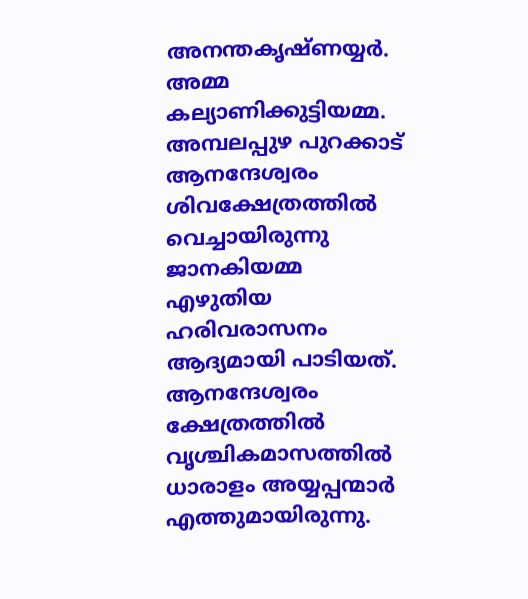അനന്തകൃഷ്ണയ്യര്‍. അമ്മ കല്യാണിക്കുട്ടിയമ്മ. അമ്പലപ്പുഴ പുറക്കാട് ആനന്ദേശ്വരം ശിവക്ഷേത്രത്തില്‍ വെച്ചായിരുന്നു ജാനകിയമ്മ എഴുതിയ ഹരിവരാസനം ആദ്യമായി പാടിയത്. ആനന്ദേശ്വരം ക്ഷേത്രത്തില്‍ വൃശ്ചികമാസത്തില്‍ ധാരാളം അയ്യപ്പന്മാര്‍ എത്തുമായിരുന്നു.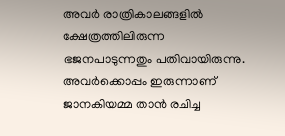അവര്‍ രാത്രികാലങ്ങളില്‍ ക്ഷേത്രത്തിലിരുന്ന ഭജനപാടുന്നതും പതിവായിരുന്നു. അവര്‍ക്കൊപ്പം ഇരുന്നാണ് ജാനകിയമ്മ താന്‍ രചിച്ച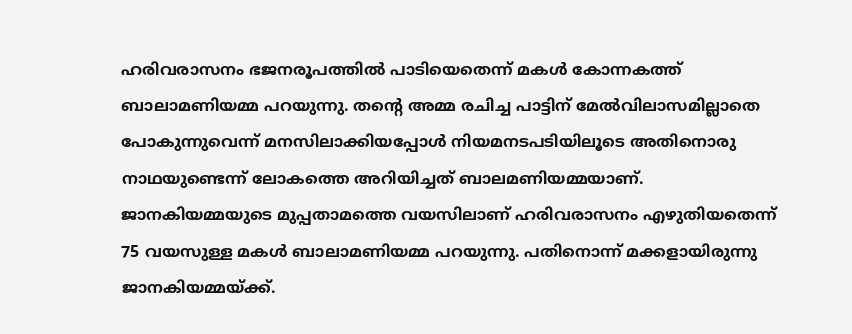ഹരിവരാസനം ഭജനരൂപത്തില്‍ പാടിയെതെന്ന് മകള്‍ കോന്നകത്ത് ബാലാമണിയമ്മ പറയുന്നു. തന്റെ അമ്മ രചിച്ച പാട്ടിന് മേല്‍വിലാസമില്ലാതെ പോകുന്നുവെന്ന് മനസിലാക്കിയപ്പോള്‍ നിയമനടപടിയിലൂടെ അതിനൊരു നാഥയുണ്ടെന്ന് ലോകത്തെ അറിയിച്ചത് ബാലമണിയമ്മയാണ്. ജാനകിയമ്മയുടെ മുപ്പതാമത്തെ വയസിലാണ് ഹരിവരാസനം എഴുതിയതെന്ന് 75 വയസുള്ള മകള്‍ ബാലാമണിയമ്മ പറയുന്നു. പതിനൊന്ന് മക്കളായിരുന്നു ജാനകിയമ്മയ്‌ക്ക്.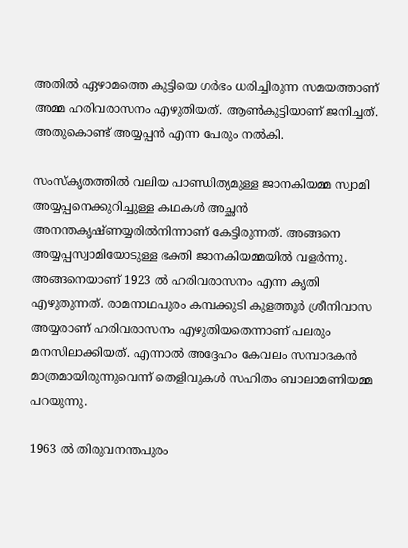അതില്‍ ഏഴാമത്തെ കുട്ടിയെ ഗര്‍ഭം ധരിച്ചിരുന്ന സമയത്താണ് അമ്മ ഹരിവരാസനം എഴുതിയത്. ആണ്‍കുട്ടിയാണ് ജനിച്ചത്. അതുകൊണ്ട് അയ്യപ്പന്‍ എന്ന പേരും നല്‍കി.

സംസ്‌കൃതത്തില്‍ വലിയ പാണ്ഡിത്യമുള്ള ജാനകിയമ്മ സ്വാമി അയ്യപ്പനെക്കുറിച്ചുള്ള കഥകള്‍ അച്ഛന്‍ അനന്തകൃഷ്ണയ്യരില്‍നിന്നാണ് കേട്ടിരുന്നത്. അങ്ങനെ അയ്യപ്പസ്വാമിയോടുള്ള ഭക്തി ജാനകിയമ്മയില്‍ വളര്‍ന്നു. അങ്ങനെയാണ് 1923 ല്‍ ഹരിവരാസനം എന്ന കൃതി എഴുതുന്നത്. രാമനാഥപുരം കമ്പക്കുടി കുളത്തൂര്‍ ശ്രീനിവാസ അയ്യരാണ് ഹരിവരാസനം എഴുതിയതെന്നാണ് പലരും മനസിലാക്കിയത്. എന്നാല്‍ അദ്ദേഹം കേവലം സമ്പാദകന്‍ മാത്രമായിരുന്നുവെന്ന് തെളിവുകള്‍ സഹിതം ബാലാമണിയമ്മ പറയുന്നു.

1963 ല്‍ തിരുവനന്തപുരം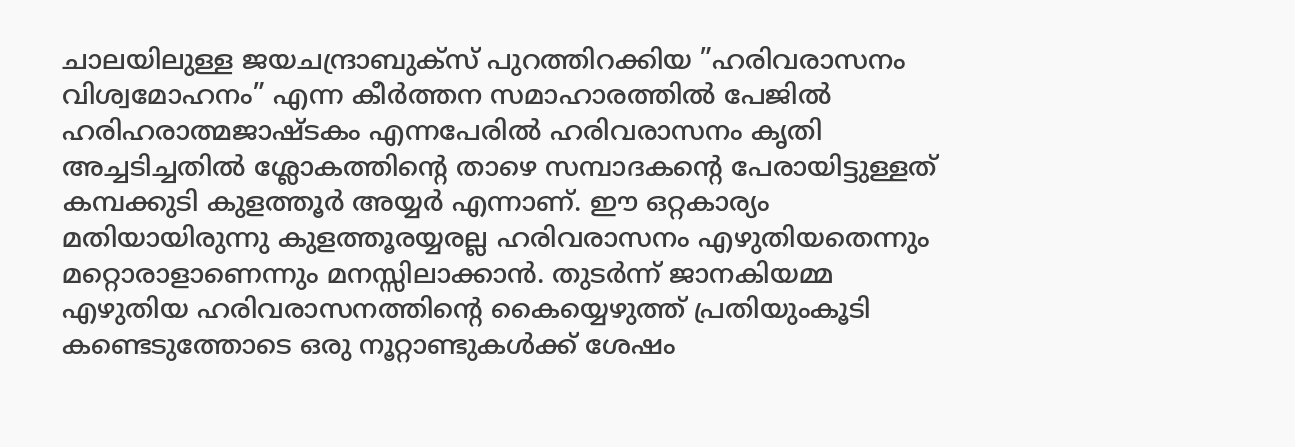ചാലയിലുള്ള ജയചന്ദ്രാബുക്‌സ് പുറത്തിറക്കിയ ”ഹരിവരാസനം വിശ്വമോഹനം” എന്ന കീര്‍ത്തന സമാഹാരത്തില്‍ പേജില്‍ ഹരിഹരാത്മജാഷ്ടകം എന്നപേരില്‍ ഹരിവരാസനം കൃതി അച്ചടിച്ചതില്‍ ശ്ലോകത്തിന്റെ താഴെ സമ്പാദകന്റെ പേരായിട്ടുള്ളത് കമ്പക്കുടി കുളത്തൂര്‍ അയ്യര്‍ എന്നാണ്. ഈ ഒറ്റകാര്യം മതിയായിരുന്നു കുളത്തൂരയ്യരല്ല ഹരിവരാസനം എഴുതിയതെന്നും മറ്റൊരാളാണെന്നും മനസ്സിലാക്കാന്‍. തുടര്‍ന്ന് ജാനകിയമ്മ എഴുതിയ ഹരിവരാസനത്തിന്റെ കൈയ്യെഴുത്ത് പ്രതിയുംകൂടി കണ്ടെടുത്തോടെ ഒരു നൂറ്റാണ്ടുകള്‍ക്ക് ശേഷം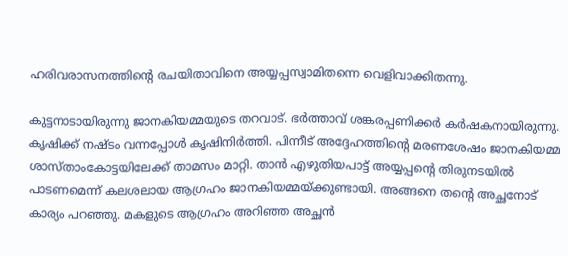ഹരിവരാസനത്തിന്റെ രചയിതാവിനെ അയ്യപ്പസ്വാമിതന്നെ വെളിവാക്കിതന്നു.

കുട്ടനാടായിരുന്നു ജാനകിയമ്മയുടെ തറവാട്. ഭര്‍ത്താവ് ശങ്കരപ്പണിക്കര്‍ കര്‍ഷകനായിരുന്നു. കൃഷിക്ക് നഷ്ടം വന്നപ്പോള്‍ കൃഷിനിര്‍ത്തി. പിന്നീട് അദ്ദേഹത്തിന്റെ മരണശേഷം ജാനകിയമ്മ ശാസ്താംകോട്ടയിലേക്ക് താമസം മാറ്റി. താന്‍ എഴുതിയപാട്ട് അയ്യപ്പന്റെ തിരുനടയില്‍ പാടണമെന്ന് കലശലായ ആഗ്രഹം ജാനകിയമ്മയ്‌ക്കുണ്ടായി. അങ്ങനെ തന്റെ അച്ഛനോട് കാര്യം പറഞ്ഞു. മകളുടെ ആഗ്രഹം അറിഞ്ഞ അച്ഛന്‍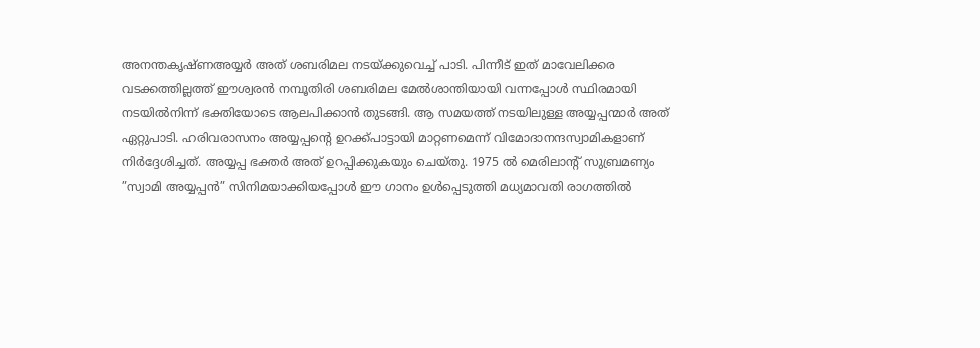അനന്തകൃഷ്ണഅയ്യര്‍ അത് ശബരിമല നടയ്‌ക്കുവെച്ച് പാടി. പിന്നീട് ഇത് മാവേലിക്കര വടക്കത്തില്ലത്ത് ഈശ്വരന്‍ നമ്പൂതിരി ശബരിമല മേല്‍ശാന്തിയായി വന്നപ്പോള്‍ സ്ഥിരമായി നടയില്‍നിന്ന് ഭക്തിയോടെ ആലപിക്കാന്‍ തുടങ്ങി. ആ സമയത്ത് നടയിലുള്ള അയ്യപ്പന്മാര്‍ അത് ഏറ്റുപാടി. ഹരിവരാസനം അയ്യപ്പന്റെ ഉറക്ക്പാട്ടായി മാറ്റണമെന്ന് വിമോദാനന്ദസ്വാമികളാണ് നിര്‍ദ്ദേശിച്ചത്. അയ്യപ്പ ഭക്തര്‍ അത് ഉറപ്പിക്കുകയും ചെയ്തു. 1975 ല്‍ മെരിലാന്റ് സുബ്രമണ്യം ”സ്വാമി അയ്യപ്പന്‍” സിനിമയാക്കിയപ്പോള്‍ ഈ ഗാനം ഉള്‍പ്പെടുത്തി മധ്യമാവതി രാഗത്തില്‍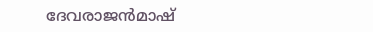ദേവരാജന്‍മാഷ്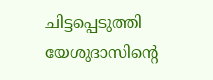ചിട്ടപ്പെടുത്തി യേശുദാസിന്റെ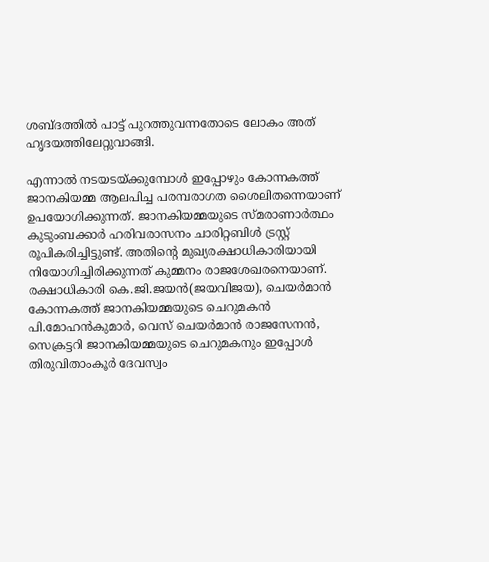ശബ്ദത്തില്‍ പാട്ട് പുറത്തുവന്നതോടെ ലോകം അത് ഹൃദയത്തിലേറ്റുവാങ്ങി.

എന്നാല്‍ നടയടയ്‌ക്കുമ്പോള്‍ ഇപ്പോഴും കോന്നകത്ത് ജാനകിയമ്മ ആലപിച്ച പരമ്പരാഗത ശൈലിതന്നെയാണ് ഉപയോഗിക്കുന്നത്. ജാനകിയമ്മയുടെ സ്മരാണാര്‍ത്ഥം കുടുംബക്കാര്‍ ഹരിവരാസനം ചാരിറ്റബിള്‍ ട്രസ്റ്റ് രൂപികരിച്ചിട്ടുണ്ട്. അതിന്റെ മുഖ്യരക്ഷാധികാരിയായി നിയോഗിച്ചിരിക്കുന്നത് കുമ്മനം രാജശേഖരനെയാണ്. രക്ഷാധികാരി കെ.ജി.ജയന്‍(ജയവിജയ), ചെയര്‍മാന്‍ കോന്നകത്ത് ജാനകിയമ്മയുടെ ചെറുമകന്‍ പി.മോഹന്‍കുമാര്‍, വെസ് ചെയര്‍മാന്‍ രാജസേനന്‍, സെക്രട്ടറി ജാനകിയമ്മയുടെ ചെറുമകനും ഇപ്പോള്‍ തിരുവിതാംകൂര്‍ ദേവസ്വം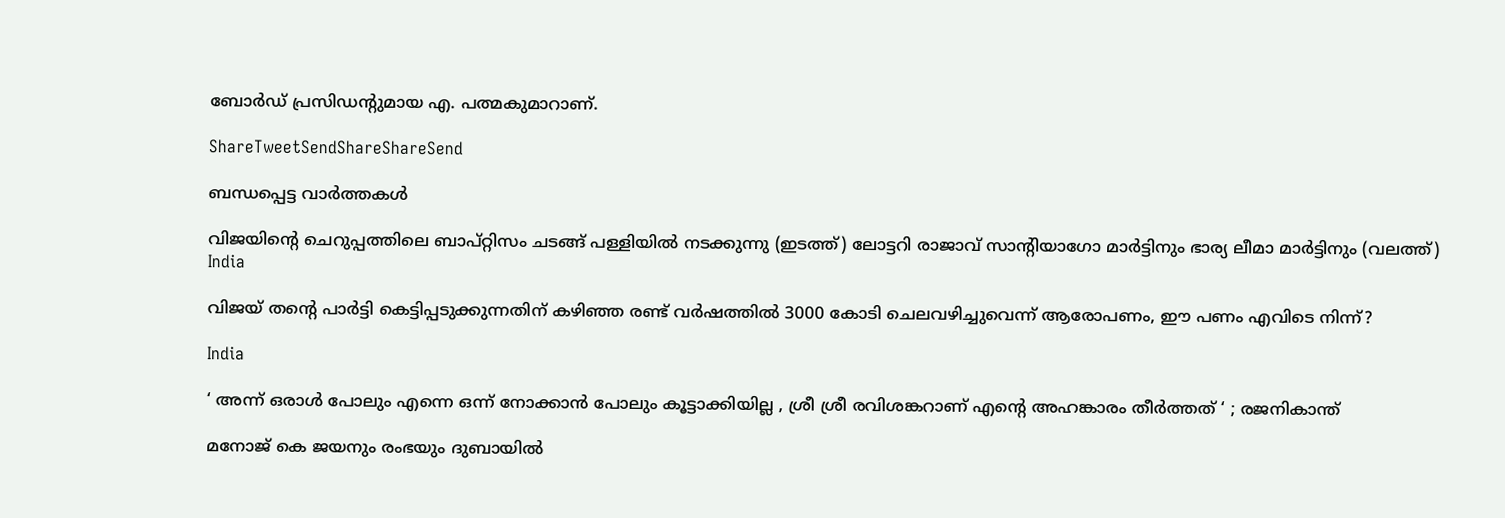ബോര്‍ഡ് പ്രസിഡന്റുമായ എ. പത്മകുമാറാണ്.

ShareTweetSendShareShareSend

ബന്ധപ്പെട്ട വാര്‍ത്തകള്‍

വിജയിന്‍റെ ചെറുപ്പത്തിലെ ബാപ്റ്റിസം ചടങ്ങ് പള്ളിയില്‍ നടക്കുന്നു (ഇടത്ത്) ലോട്ടറി രാജാവ് സാന്‍റിയാഗോ മാര്‍ട്ടിനും ഭാര്യ ലീമാ മാര്‍ട്ടിനും (വലത്ത്)
India

വിജയ് തന്റെ പാര്‍ട്ടി കെട്ടിപ്പടുക്കുന്നതിന് കഴിഞ്ഞ രണ്ട് വര്‍ഷത്തില്‍ 3000 കോടി ചെലവഴിച്ചുവെന്ന് ആരോപണം, ഈ പണം എവിടെ നിന്ന്?

India

‘ അന്ന് ഒരാൾ പോലും എന്നെ ഒന്ന് നോക്കാൻ പോലും കൂട്ടാക്കിയില്ല , ശ്രീ ശ്രീ രവിശങ്കറാണ് എന്റെ അഹങ്കാരം തീർത്തത് ‘ ; രജനികാന്ത്

മനോജ് കെ ജയനും രംഭയും ദുബായില്‍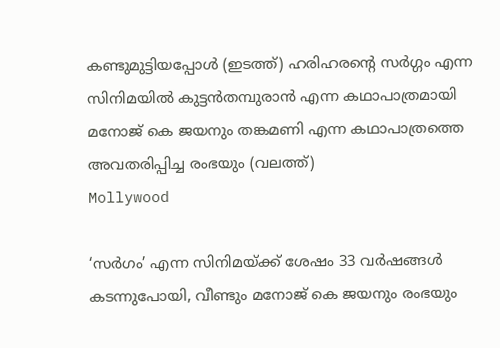കണ്ടുമുട്ടിയപ്പോള്‍ (ഇടത്ത്) ഹരിഹരന്‍റെ സര്‍ഗ്ഗം എന്ന സിനിമയില്‍ കുട്ടന്‍തമ്പുരാന്‍ എന്ന കഥാപാത്രമായി മനോജ് കെ ജയനും തങ്കമണി എന്ന കഥാപാത്രത്തെ അവതരിപ്പിച്ച രംഭയും (വലത്ത്)
Mollywood

‘സര്‍ഗം’ എന്ന സിനിമയ്‌ക്ക് ശേഷം 33 വർഷങ്ങൾ കടന്നുപോയി, വീണ്ടും മനോജ് കെ ജയനും രംഭയും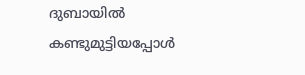ദുബായില്‍ കണ്ടുമുട്ടിയപ്പോള്‍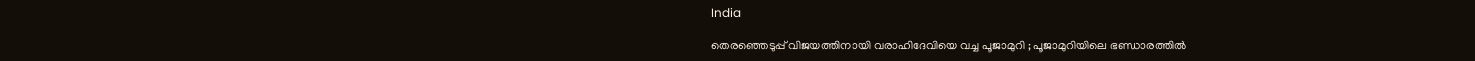India

തെരഞ്ഞെടുപ്പ് വിജയത്തിനായി വരാഹിദേവിയെ വച്ച പൂജാമുറി ; പൂജാമുറിയിലെ ഭണ്ഡാരത്തിൽ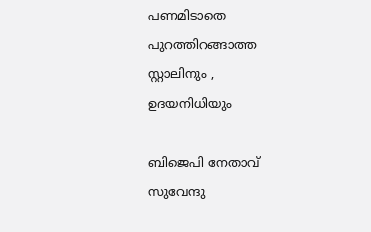പണമിടാതെ പുറത്തിറങ്ങാത്ത സ്റ്റാലിനും , ഉദയനിധിയും

ബിജെപി നേതാവ് സുവേന്ദു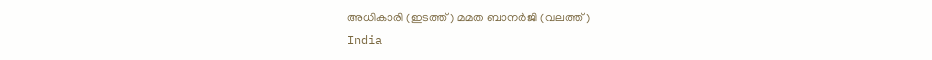അധികാരി (ഇടത്ത്) മമത ബാനര്‍ജി (വലത്ത്)
India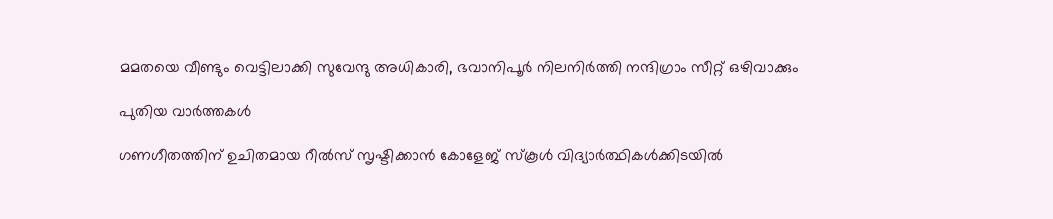മമതയെ വീണ്ടും വെട്ടിലാക്കി സുവേന്ദു അധികാരി, ഭവാനിപൂര്‍ നിലനിര്‍ത്തി നന്ദിഗ്രാം സീറ്റ് ഒഴിവാക്കും

പുതിയ വാര്‍ത്തകള്‍

ഗണഗീതത്തിന് ഉചിതമായ റീല്‍സ് സൃഷ്ടിക്കാന്‍ കോളേജ് സ്കൂള്‍ വിദ്യാര്‍ത്ഥികള്‍ക്കിടയില്‍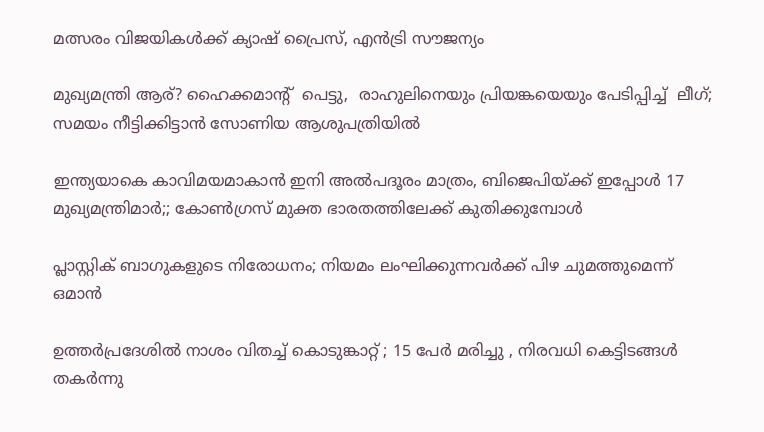മത്സരം വിജയികള്‍ക്ക് ക്യാഷ് പ്രൈസ്, എന്‍ട്രി സൗജന്യം

മുഖ്യമന്ത്രി ആര്? ഹൈക്കമാന്‍റ്  പെട്ടു,  രാഹുലിനെയും പ്രിയങ്കയെയും പേടിപ്പിച്ച്  ലീഗ്; സമയം നീട്ടിക്കിട്ടാന്‍ സോണിയ ആശുപത്രിയില്‍

ഇന്ത്യയാകെ കാവിമയമാകാന്‍ ഇനി അല്‍പദൂരം മാത്രം, ബിജെപിയ്‌ക്ക് ഇപ്പോള്‍ 17 മുഖ്യമന്ത്രിമാര്‍;; കോണ്‍ഗ്രസ് മുക്ത ഭാരതത്തിലേക്ക് കുതിക്കുമ്പോള്‍

പ്ലാസ്റ്റിക് ബാഗുകളുടെ നിരോധനം; നിയമം ലംഘിക്കുന്നവർക്ക് പിഴ ചുമത്തുമെന്ന് ഒമാൻ

ഉത്തർപ്രദേശിൽ നാശം വിതച്ച് കൊടുങ്കാറ്റ് ; 15 പേർ മരിച്ചു , നിരവധി കെട്ടിടങ്ങൾ തകർന്നു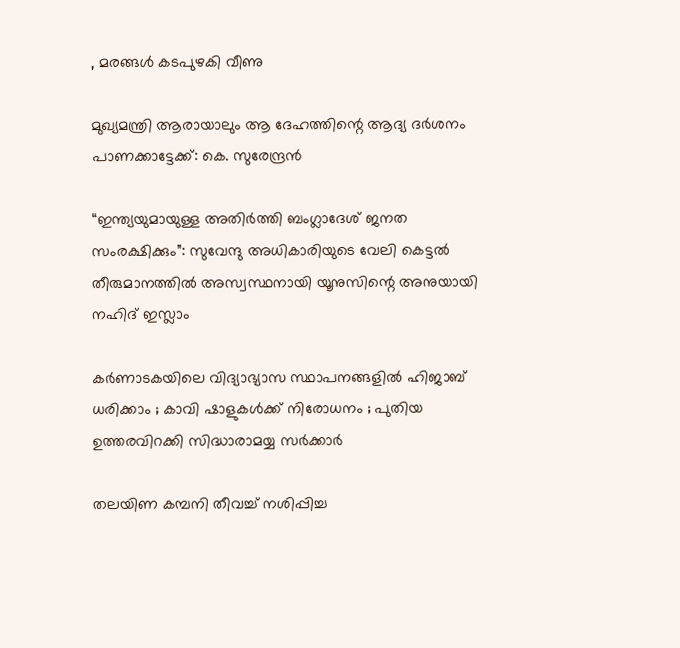, മരങ്ങൾ കടപുഴകി വീണു

മുഖ്യമന്ത്രി ആരായാലും ആ ദേഹത്തിന്റെ ആദ്യ ദര്‍ശനം പാണക്കാട്ടേക്ക്: കെ. സുരേന്ദ്രന്‍

“ഇന്ത്യയുമായുള്ള അതിർത്തി ബംഗ്ലാദേശ് ജനത സംരക്ഷിക്കും”: സുവേന്ദു അധികാരിയുടെ വേലി കെട്ടൽ തീരുമാനത്തിൽ അസ്വസ്ഥനായി യൂനുസിന്റെ അനുയായി നഹിദ് ഇസ്ലാം

കർണാടകയിലെ വിദ്യാഭ്യാസ സ്ഥാപനങ്ങളിൽ ഹിജാബ് ധരിക്കാം ; കാവി ഷാളുകൾക്ക് നിരോധനം ; പുതിയ ഉത്തരവിറക്കി സിദ്ധാരാമയ്യ സർക്കാർ

തലയിണ കമ്പനി തീവച്ച് നശിപ്പിച്ച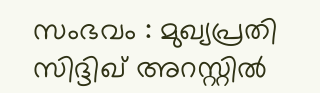സംഭവം : മുഖ്യപ്രതി സിദ്ദിഖ് അറസ്റ്റിൽ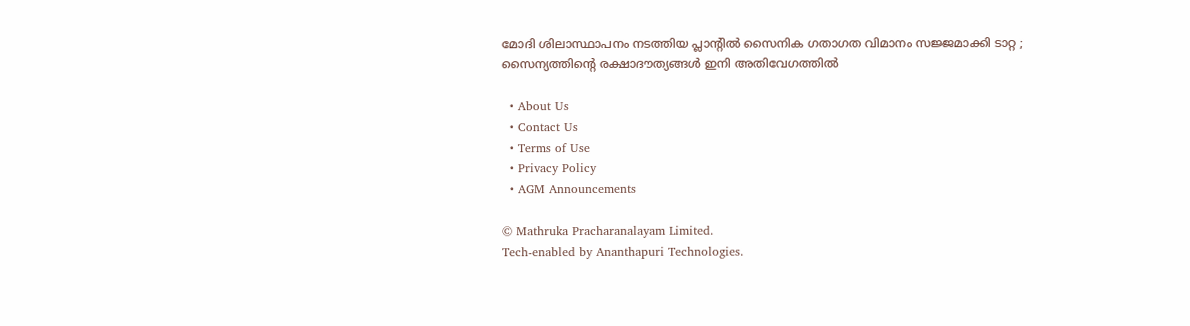മോദി ശിലാസ്ഥാപനം നടത്തിയ പ്ലാന്റിൽ സൈനിക ഗതാഗത വിമാനം സജ്ജമാക്കി ടാറ്റ ; സൈന്യത്തിന്റെ രക്ഷാദൗത്യങ്ങൾ ഇനി അതിവേഗത്തിൽ

  • About Us
  • Contact Us
  • Terms of Use
  • Privacy Policy
  • AGM Announcements

© Mathruka Pracharanalayam Limited.
Tech-enabled by Ananthapuri Technologies.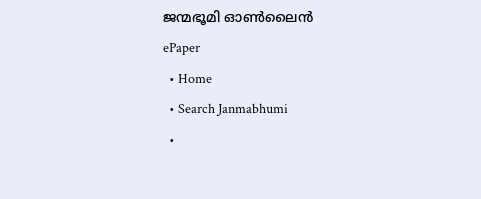ജന്മഭൂമി ഓണ്‍ലൈന്‍
ePaper
  • Home
  • Search Janmabhumi
  •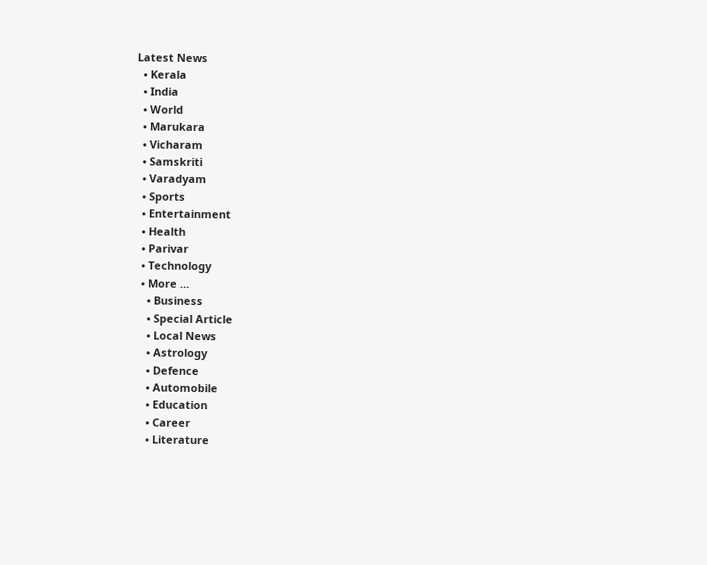Latest News
  • Kerala
  • India
  • World
  • Marukara
  • Vicharam
  • Samskriti
  • Varadyam
  • Sports
  • Entertainment
  • Health
  • Parivar
  • Technology
  • More …
    • Business
    • Special Article
    • Local News
    • Astrology
    • Defence
    • Automobile
    • Education
    • Career
    • Literature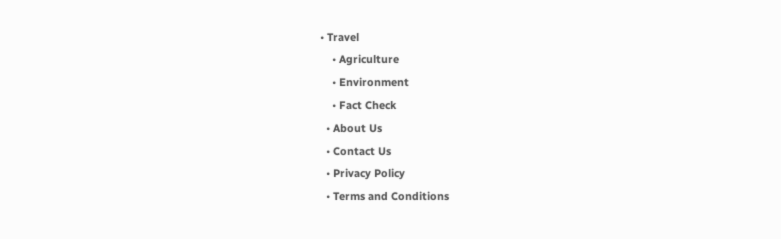• Travel
    • Agriculture
    • Environment
    • Fact Check
  • About Us
  • Contact Us
  • Privacy Policy
  • Terms and Conditions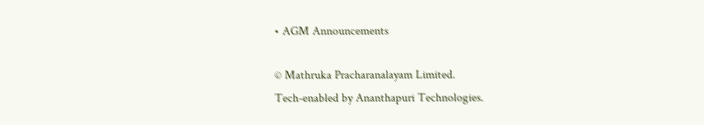• AGM Announcements

© Mathruka Pracharanalayam Limited.
Tech-enabled by Ananthapuri Technologies.